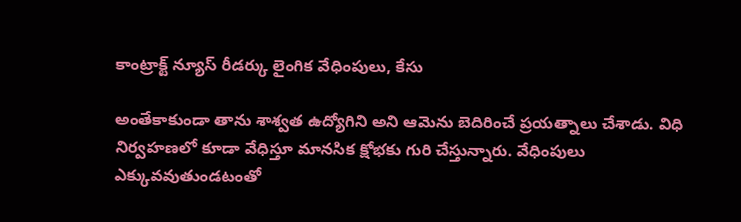కాంట్రాక్ట్ న్యూస్ రీడర్కు లైంగిక వేధింపులు, కేసు

అంతేకాకుండా తాను శాశ్వత ఉద్యోగిని అని ఆమెను బెదిరించే ప్రయత్నాలు చేశాడు. విధి నిర్వహణలో కూడా వేధిస్తూ మానసిక క్షోభకు గురి చేస్తున్నారు. వేధింపులు ఎక్కువవుతుండటంతో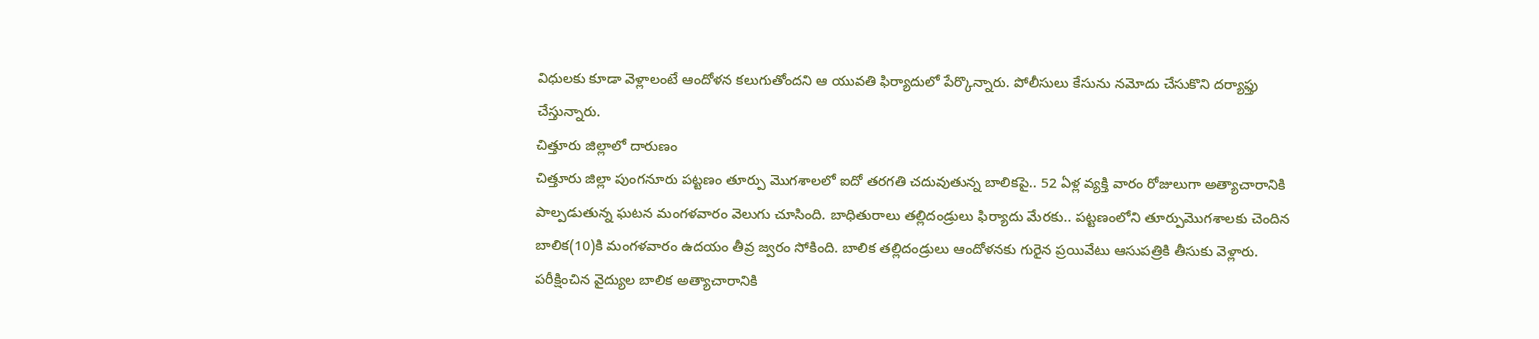విధులకు కూడా వెళ్లాలంటే ఆందోళన కలుగుతోందని ఆ యువతి ఫిర్యాదులో పేర్కొన్నారు. పోలీసులు కేసును నమోదు చేసుకొని దర్యాఫ్తు చేస్తున్నారు.
చిత్తూరు జిల్లాలో దారుణం
చిత్తూరు జిల్లా పుంగనూరు పట్టణం తూర్పు మొగశాలలో ఐదో తరగతి చదువుతున్న బాలికపై.. 52 ఏళ్ల వ్యక్తి వారం రోజులుగా అత్యాచారానికి పాల్పడుతున్న ఘటన మంగళవారం వెలుగు చూసింది. బాధితురాలు తల్లిదండ్రులు ఫిర్యాదు మేరకు.. పట్టణంలోని తూర్పుమొగశాలకు చెందిన బాలిక(10)కి మంగళవారం ఉదయం తీవ్ర జ్వరం సోకింది. బాలిక తల్లిదండ్రులు ఆందోళనకు గురైన ప్రయివేటు ఆసుపత్రికి తీసుకు వెళ్లారు.
పరీక్షించిన వైద్యుల బాలిక అత్యాచారానికి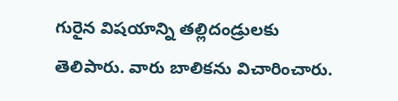గురైన విషయాన్ని తల్లిదండ్రులకు తెలిపారు. వారు బాలికను విచారించారు.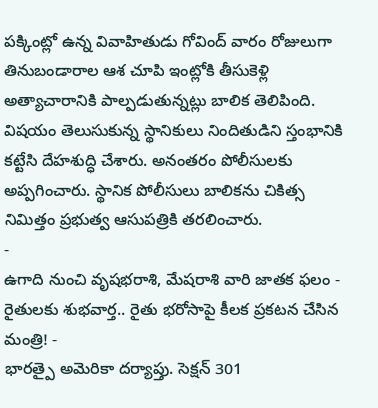పక్కింట్లో ఉన్న వివాహితుడు గోవింద్ వారం రోజులుగా తినుబండారాల ఆశ చూపి ఇంట్లోకి తీసుకెళ్లి అత్యాచారానికి పాల్పడుతున్నట్లు బాలిక తెలిపింది. విషయం తెలుసుకున్న స్థానికులు నిందితుడిని స్తంభానికి కట్టేసి దేహశుద్ధి చేశారు. అనంతరం పోలీసులకు అప్పగించారు. స్థానిక పోలీసులు బాలికను చికిత్స నిమిత్తం ప్రభుత్వ ఆసుపత్రికి తరలించారు.
-
ఉగాది నుంచి వృషభరాశి, మేషరాశి వారి జాతక ఫలం -
రైతులకు శుభవార్త.. రైతు భరోసాపై కీలక ప్రకటన చేసిన మంత్రి! -
భారత్పై అమెరికా దర్యాప్తు. సెక్షన్ 301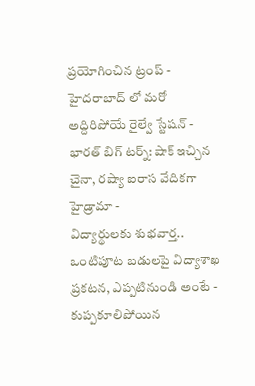ప్రయోగించిన ట్రంప్ -
హైదరాబాద్ లో మరో అద్దిరిపోయే రైల్వే స్టేషన్ -
భారత్ బిగ్ టర్న్: షాక్ ఇచ్చిన చైనా, రష్యా ఐరాస వేదికగా హైడ్రామా -
విద్యార్థులకు శుభవార్త.. ఒంటిపూట బడులపై విద్యాశాఖ ప్రకటన, ఎప్పటినుండి అంటే -
కుప్పకూలిపోయిన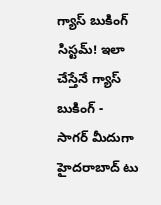గ్యాస్ బుకింగ్ సిస్టమ్! ఇలా చేస్తేనే గ్యాస్ బుకింగ్ -
సాగర్ మీదుగా హైదరాబాద్ టు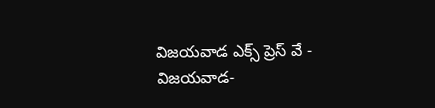విజయవాడ ఎక్స్ ప్రెస్ వే -
విజయవాడ-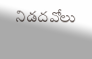నిడదవోలు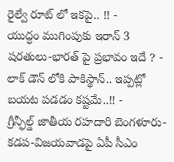రైల్వే రూట్ లో ఇకపై.. !! -
యుద్ధం ముగింపుకు ఇరాన్ 3 షరతులు-భారత్ పై ప్రభావం ఇదే ? -
లాక్ డౌన్ లోకి పాకిస్థాన్.. ఇప్పట్లో బయట పడడం కష్టమే..!! -
గ్రీన్ఫీల్డ్ జాతీయ రహదారి బెంగళూరు-కడప-విజయవాడపై ఏపీ సీఎం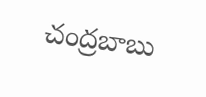చంద్రబాబు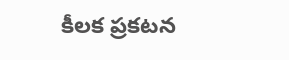కీలక ప్రకటన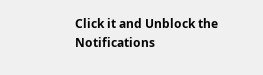Click it and Unblock the Notifications